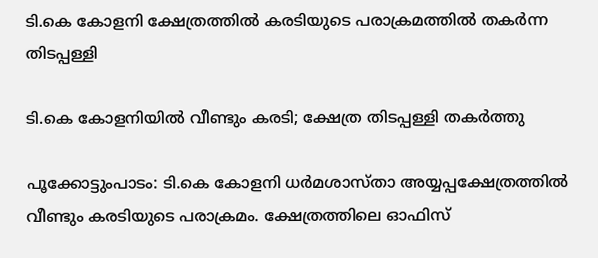ടി.കെ കോളനി ക്ഷേത്രത്തിൽ കരടിയുടെ പരാക്രമത്തിൽ തകർന്ന തിടപ്പള്ളി

ടി.കെ കോളനിയിൽ വീണ്ടും കരടി; ക്ഷേത്ര തിടപ്പള്ളി തകർത്തു

പൂക്കോട്ടുംപാടം: ടി.കെ കോളനി ധർമശാസ്താ അയ്യപ്പക്ഷേത്രത്തിൽ വീണ്ടും കരടിയുടെ പരാക്രമം. ക്ഷേത്രത്തിലെ ഓഫിസ്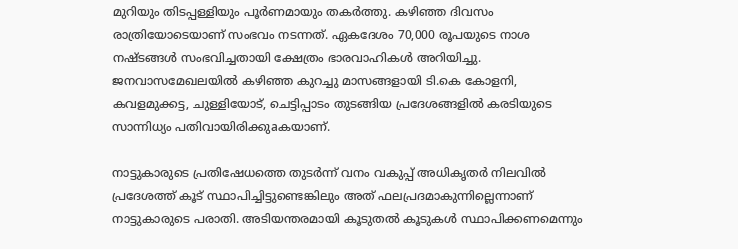മുറിയും തിടപ്പള്ളിയും പൂർണമായും തകർത്തു. കഴിഞ്ഞ ദിവസം രാത്രിയോടെയാണ് സംഭവം നടന്നത്. ഏകദേശം 70,000 രൂപയുടെ നാശ നഷ്ടങ്ങൾ സംഭവിച്ചതായി ക്ഷേത്രം ഭാരവാഹികൾ അറിയിച്ചു. ജനവാസമേഖലയിൽ കഴിഞ്ഞ കുറച്ചു മാസങ്ങളായി ടി.കെ കോളനി, കവളമുക്കട്ട, ചുള്ളിയോട്, ചെട്ടിപ്പാടം തുടങ്ങിയ പ്രദേശങ്ങളിൽ കരടിയുടെ സാന്നിധ്യം പതിവായിരിക്കുaകയാണ്.

നാട്ടുകാരുടെ പ്രതിഷേധത്തെ തുടർന്ന് വനം വകുപ്പ് അധികൃതർ നിലവിൽ പ്രദേശത്ത് കൂട് സ്ഥാപിച്ചിട്ടുണ്ടെങ്കിലും അത് ഫലപ്രദമാകുന്നില്ലെന്നാണ് നാട്ടുകാരുടെ പരാതി. അടിയന്തരമായി കൂടുതൽ കൂടുകൾ സ്ഥാപിക്കണമെന്നും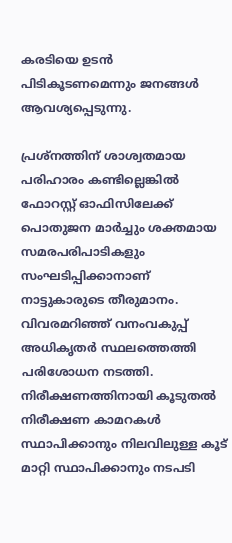കരടിയെ ഉടൻ പിടികൂടണമെന്നും ജനങ്ങൾ ആവശ്യപ്പെടുന്നു.

പ്രശ്നത്തിന് ശാശ്വതമായ പരിഹാരം കണ്ടില്ലെങ്കിൽ ഫോറസ്റ്റ് ഓഫിസിലേക്ക് പൊതുജന മാർച്ചും ശക്തമായ സമരപരിപാടികളും സംഘടിപ്പിക്കാനാണ് നാട്ടുകാരുടെ തീരുമാനം. വിവരമറിഞ്ഞ് വനംവകുപ്പ് അധികൃതർ സ്ഥലത്തെത്തി പരിശോധന നടത്തി. നിരീക്ഷണത്തിനായി കൂടുതൽ നിരീക്ഷണ കാമറകൾ സ്ഥാപിക്കാനും നിലവിലുള്ള കൂട് മാറ്റി സ്ഥാപിക്കാനും നടപടി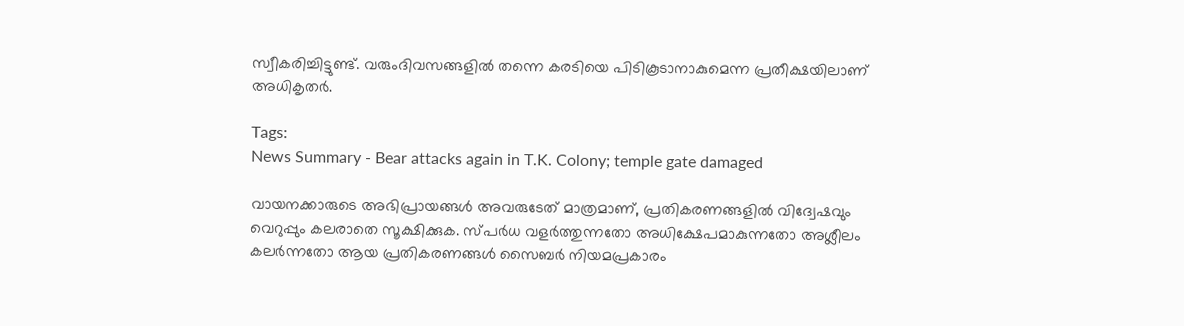സ്വീകരിച്ചിട്ടുണ്ട്. വരുംദിവസങ്ങളിൽ തന്നെ കരടിയെ പിടികൂടാനാകുമെന്ന പ്രതീക്ഷയിലാണ് അധികൃതർ.

Tags:
News Summary - Bear attacks again in T.K. Colony; temple gate damaged

വായനക്കാരുടെ അഭിപ്രായങ്ങള്‍ അവരുടേത് മാത്രമാണ്, പ്രതികരണങ്ങളിൽ വിദ്വേഷവും വെറുപ്പും കലരാതെ സൂക്ഷിക്കുക. സ്പർധ വളർത്തുന്നതോ അധിക്ഷേപമാകുന്നതോ അശ്ലീലം കലർന്നതോ ആയ പ്രതികരണങ്ങൾ സൈബർ നിയമപ്രകാരം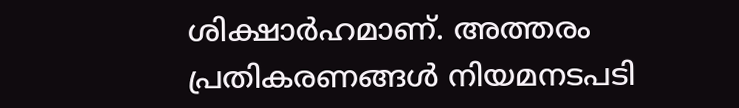ശിക്ഷാർഹമാണ്. അത്തരം പ്രതികരണങ്ങൾ നിയമനടപടി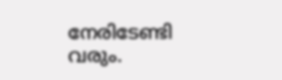നേരിടേണ്ടി വരും.